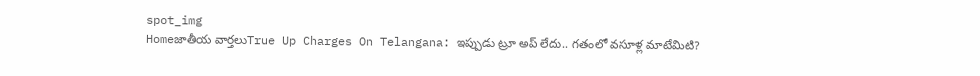spot_img
Homeజాతీయ వార్తలుTrue Up Charges On Telangana: ఇప్పుడు ట్రూ అప్ లేదు.. గతంలో వసూళ్ల మాటేమిటి?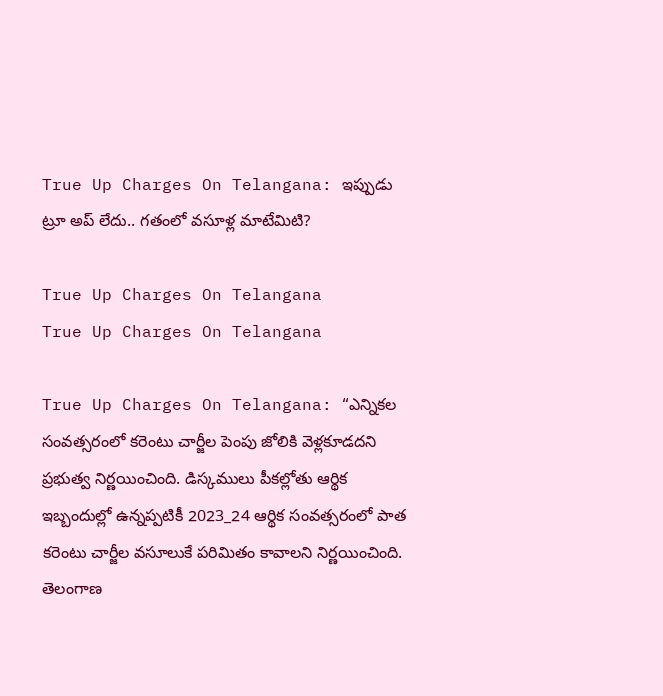True Up Charges On Telangana: ఇప్పుడు ట్రూ అప్ లేదు.. గతంలో వసూళ్ల మాటేమిటి?

True Up Charges On Telangana
True Up Charges On Telangana

True Up Charges On Telangana: “ఎన్నికల సంవత్సరంలో కరెంటు చార్జీల పెంపు జోలికి వెళ్లకూడదని ప్రభుత్వ నిర్ణయించింది. డిస్కములు పీకల్లోతు ఆర్థిక ఇబ్బందుల్లో ఉన్నప్పటికీ 2023_24 ఆర్థిక సంవత్సరంలో పాత కరెంటు చార్జీల వసూలుకే పరిమితం కావాలని నిర్ణయించింది. తెలంగాణ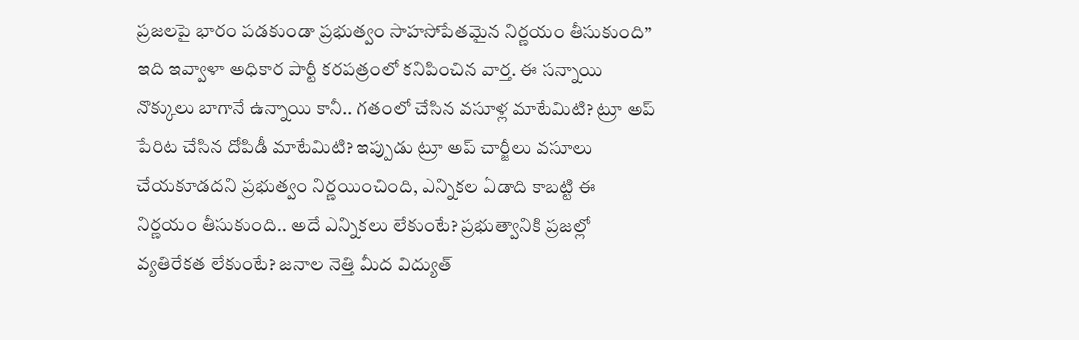ప్రజలపై భారం పడకుండా ప్రభుత్వం సాహసోపేతమైన నిర్ణయం తీసుకుంది” ఇది ఇవ్వాళా అధికార పార్టీ కరపత్రంలో కనిపించిన వార్త. ఈ సన్నాయి నొక్కులు బాగానే ఉన్నాయి కానీ.. గతంలో చేసిన వసూళ్ల మాటేమిటి? ట్రూ అప్ పేరిట చేసిన దోపిడీ మాటేమిటి? ఇప్పుడు ట్రూ అప్ చార్జీలు వసూలు చేయకూడదని ప్రభుత్వం నిర్ణయించింది, ఎన్నికల ఏడాది కాబట్టి ఈ నిర్ణయం తీసుకుంది.. అదే ఎన్నికలు లేకుంటే? ప్రభుత్వానికి ప్రజల్లో వ్యతిరేకత లేకుంటే? జనాల నెత్తి మీద విద్యుత్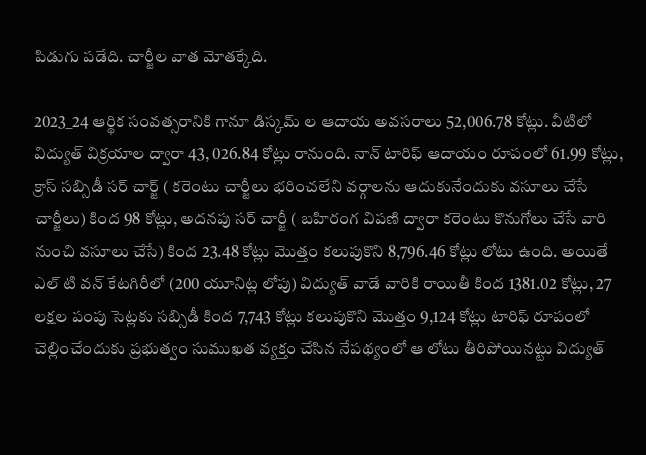పిడుగు పడేది. చార్జీల వాత మోతక్కేది.

2023_24 ఆర్థిక సంవత్సరానికి గానూ డిస్కమ్ ల ఆదాయ అవసరాలు 52,006.78 కోట్లు. వీటిలో విద్యుత్ విక్రయాల ద్వారా 43, 026.84 కోట్లు రానుంది. నాన్ టారిఫ్ ఆదాయం రూపంలో 61.99 కోట్లు, క్రాస్ సబ్సిడీ సర్ చార్జ్ ( కరెంటు చార్జీలు భరించలేని వర్గాలను ఆదుకునేందుకు వసూలు చేసే చార్జీలు) కింద 98 కోట్లు, అదనపు సర్ చార్జీ ( బహిరంగ విపణి ద్వారా కరెంటు కొనుగోలు చేసే వారి నుంచి వసూలు చేసే) కింద 23.48 కోట్లు మొత్తం కలుపుకొని 8,796.46 కోట్లు లోటు ఉంది. అయితే ఎల్ టి వన్ కేటగిరీలో (200 యూనిట్ల లోపు) విద్యుత్ వాడే వారికి రాయితీ కింద 1381.02 కోట్లు, 27 లక్షల పంపు సెట్లకు సబ్సిడీ కింద 7,743 కోట్లు కలుపుకొని మొత్తం 9,124 కోట్లు టారిఫ్ రూపంలో చెల్లించేందుకు ప్రభుత్వం సుముఖత వ్యక్తం చేసిన నేపథ్యంలో ఆ లోటు తీరిపోయినట్టు విద్యుత్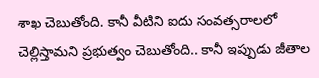శాఖ చెబుతోంది. కానీ వీటిని ఐదు సంవత్సరాలలో చెల్లిస్తామని ప్రభుత్వం చెబుతోంది.. కానీ ఇప్పుడు జీతాల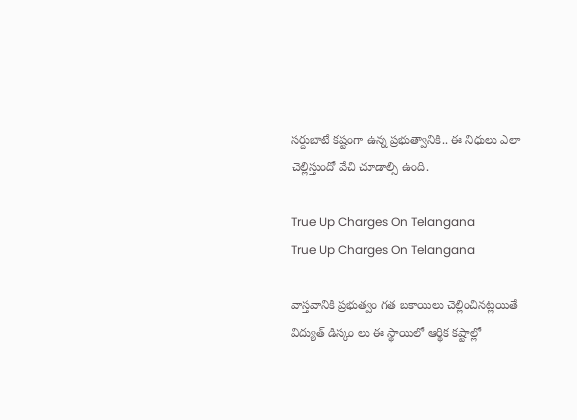సర్దుబాటే కష్టంగా ఉన్న ప్రభుత్వానికి.. ఈ నిధులు ఎలా చెల్లిస్తుందో వేచి చూడాల్సి ఉంది.

True Up Charges On Telangana
True Up Charges On Telangana

వాస్తవానికి ప్రభుత్వం గత బకాయిలు చెల్లించినట్లయితే విద్యుత్ డిస్కం లు ఈ స్థాయిలో ఆర్థిక కష్టాల్లో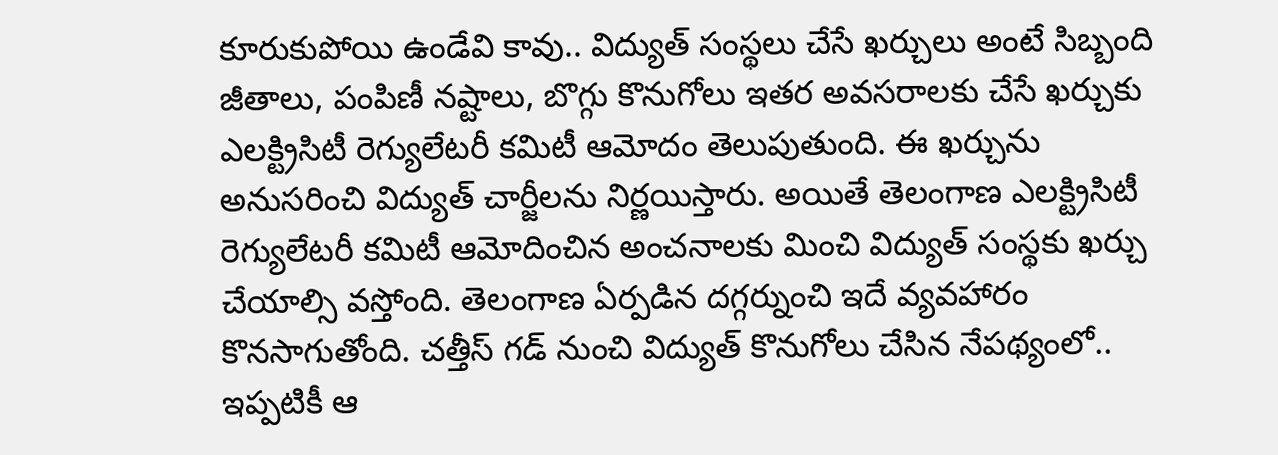కూరుకుపోయి ఉండేవి కావు.. విద్యుత్ సంస్థలు చేసే ఖర్చులు అంటే సిబ్బంది జీతాలు, పంపిణీ నష్టాలు, బొగ్గు కొనుగోలు ఇతర అవసరాలకు చేసే ఖర్చుకు ఎలక్ట్రిసిటీ రెగ్యులేటరీ కమిటీ ఆమోదం తెలుపుతుంది. ఈ ఖర్చును అనుసరించి విద్యుత్ చార్జీలను నిర్ణయిస్తారు. అయితే తెలంగాణ ఎలక్ట్రిసిటీ రెగ్యులేటరీ కమిటీ ఆమోదించిన అంచనాలకు మించి విద్యుత్ సంస్థకు ఖర్చు చేయాల్సి వస్తోంది. తెలంగాణ ఏర్పడిన దగ్గర్నుంచి ఇదే వ్యవహారం కొనసాగుతోంది. చత్తీస్ గడ్ నుంచి విద్యుత్ కొనుగోలు చేసిన నేపథ్యంలో.. ఇప్పటికీ ఆ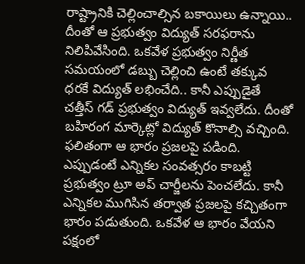రాష్ట్రానికి చెల్లించాల్సిన బకాయిలు ఉన్నాయి.. దీంతో ఆ ప్రభుత్వం విద్యుత్ సరఫరాను నిలిపివేసింది. ఒకవేళ ప్రభుత్వం నిర్ణీత సమయంలో డబ్బు చెల్లించి ఉంటే తక్కువ ధరకే విద్యుత్ లభించేది.. కానీ ఎప్పుడైతే చత్తీస్ గడ్ ప్రభుత్వం విద్యుత్ ఇవ్వలేదు. దీంతో బహిరంగ మార్కెట్లో విద్యుత్ కొనాల్సి వచ్చింది. ఫలితంగా ఆ భారం ప్రజలపై పడింది. ఎప్పుడంటే ఎన్నికల సంవత్సరం కాబట్టి ప్రభుత్వం ట్రూ అప్ చార్జీలను పెంచలేదు. కానీ ఎన్నికల ముగిసిన తర్వాత ప్రజలపై కచ్చితంగా భారం పడుతుంది. ఒకవేళ ఆ భారం వేయని పక్షంలో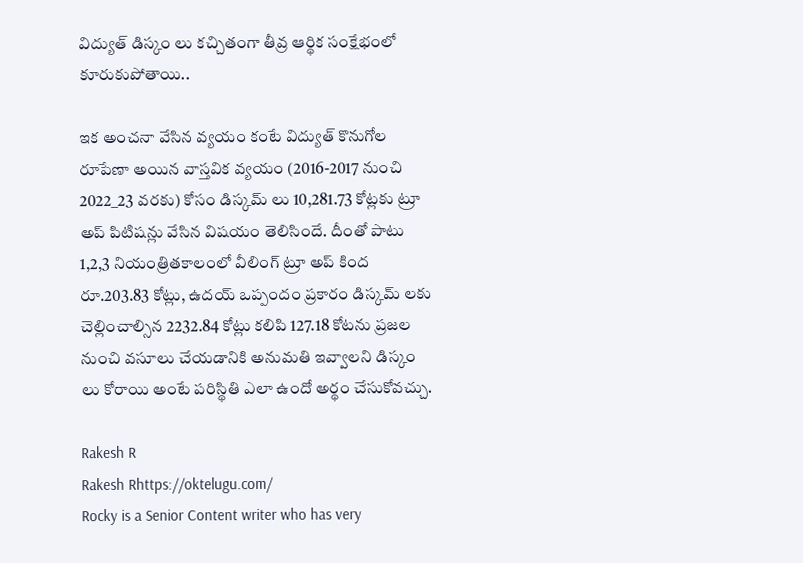విద్యుత్ డిస్కం లు కచ్చితంగా తీవ్ర ఆర్థిక సంక్షేభంలో కూరుకుపోతాయి..

ఇక అంచనా వేసిన వ్యయం కంటే విద్యుత్ కొనుగోల రూపేణా అయిన వాస్తవిక వ్యయం (2016-2017 నుంచి 2022_23 వరకు) కోసం డిస్కమ్ లు 10,281.73 కోట్లకు ట్రూ అప్ పిటిషన్లు వేసిన విషయం తెలిసిందే. దీంతో పాటు 1,2,3 నియంత్రితకాలంలో వీలింగ్ ట్రూ అప్ కింద రూ.203.83 కోట్లు, ఉదయ్ ఒప్పందం ప్రకారం డిస్కమ్ లకు చెల్లించాల్సిన 2232.84 కోట్లు కలిపి 127.18 కోటను ప్రజల నుంచి వసూలు చేయడానికి అనుమతి ఇవ్వాలని డిస్కం లు కోరాయి అంటే పరిస్థితి ఎలా ఉందో అర్థం చేసుకోవచ్చు.

Rakesh R
Rakesh Rhttps://oktelugu.com/
Rocky is a Senior Content writer who has very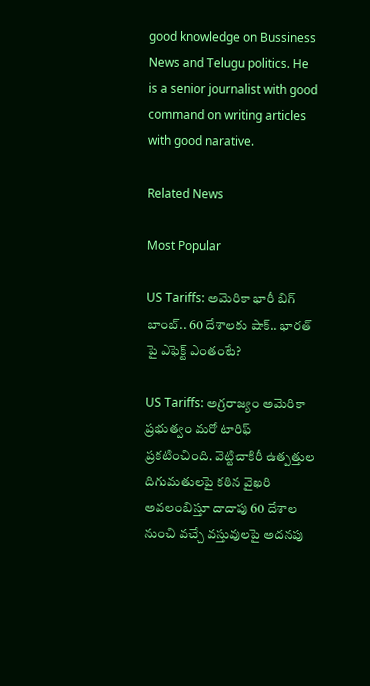good knowledge on Bussiness News and Telugu politics. He is a senior journalist with good command on writing articles with good narative.

Related News

Most Popular

US Tariffs: అమెరికా భారీ బిగ్ బాంబ్.. 60 దేశాలకు షాక్.. భారత్ పై ఎఫెక్ట్ ఎంతంటే?

US Tariffs: అగ్రరాజ్యం అమెరికా ప్రభుత్వం మరో టారిఫ్‌ ప్రకటించింది. వెట్టిచాకిరీ ఉత్పత్తుల దిగుమతులపై కఠిన వైఖరి అవలంబిస్తూ దాదాపు 60 దేశాల నుంచి వచ్చే వస్తువులపై అదనపు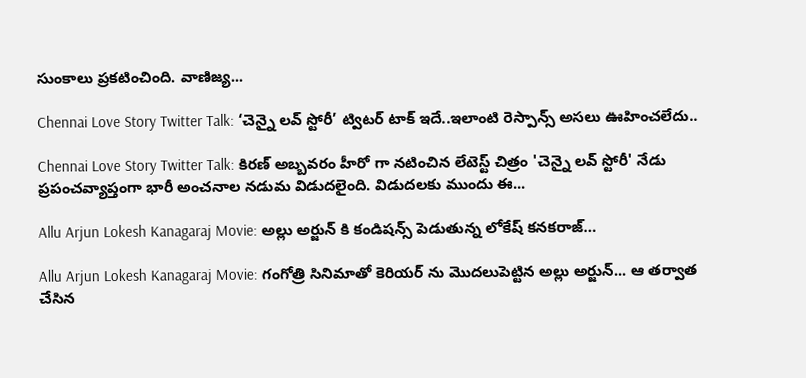సుంకాలు ప్రకటించింది. వాణిజ్య...

Chennai Love Story Twitter Talk: ‘చెన్నై లవ్ స్టోరీ’ ట్విటర్ టాక్ ఇదే..ఇలాంటి రెస్పాన్స్ అసలు ఊహించలేదు..

Chennai Love Story Twitter Talk: కిరణ్ అబ్బవరం హీరో గా నటించిన లేటెస్ట్ చిత్రం 'చెన్నై లవ్ స్టోరీ' నేడు ప్రపంచవ్యాప్తంగా భారీ అంచనాల నడుమ విడుదలైంది. విడుదలకు ముందు ఈ...

Allu Arjun Lokesh Kanagaraj Movie: అల్లు అర్జున్ కి కండిషన్స్ పెడుతున్న లోకేష్ కనకరాజ్…

Allu Arjun Lokesh Kanagaraj Movie: గంగోత్రి సినిమాతో కెరియర్ ను మొదలుపెట్టిన అల్లు అర్జున్... ఆ తర్వాత చేసిన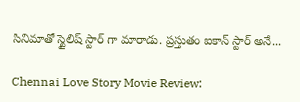సినిమాతో స్టైలిష్ స్టార్ గా మారాడు. ప్రస్తుతం ఐకాన్ స్టార్ అనే...

Chennai Love Story Movie Review: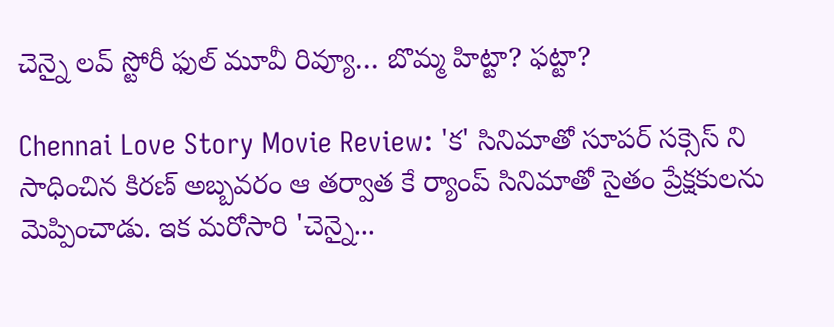చెన్నై లవ్ స్టోరీ ఫుల్ మూవీ రివ్యూ… బొమ్మ హిట్టా? ఫట్టా?

Chennai Love Story Movie Review: 'క' సినిమాతో సూపర్ సక్సెస్ ని సాధించిన కిరణ్ అబ్బవరం ఆ తర్వాత కే ర్యాంప్ సినిమాతో సైతం ప్రేక్షకులను మెప్పించాడు. ఇక మరోసారి 'చెన్నై...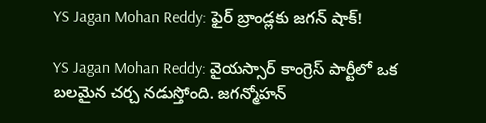YS Jagan Mohan Reddy: ఫైర్ బ్రాండ్లకు జగన్ షాక్!

YS Jagan Mohan Reddy: వైయస్సార్ కాంగ్రెస్ పార్టీలో ఒక బలమైన చర్చ నడుస్తోంది. జగన్మోహన్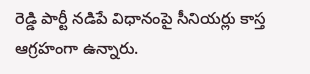రెడ్డి పార్టీ నడిపే విధానంపై సీనియర్లు కాస్త ఆగ్రహంగా ఉన్నారు.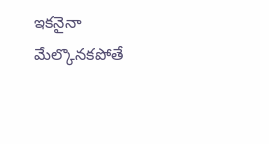ఇకనైనా మేల్కొనకపోతే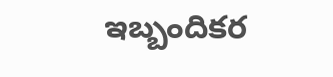ఇబ్బందికర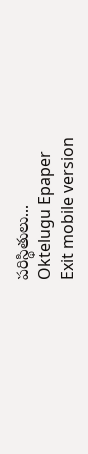పరిస్థితులు...
Oktelugu Epaper
Exit mobile version